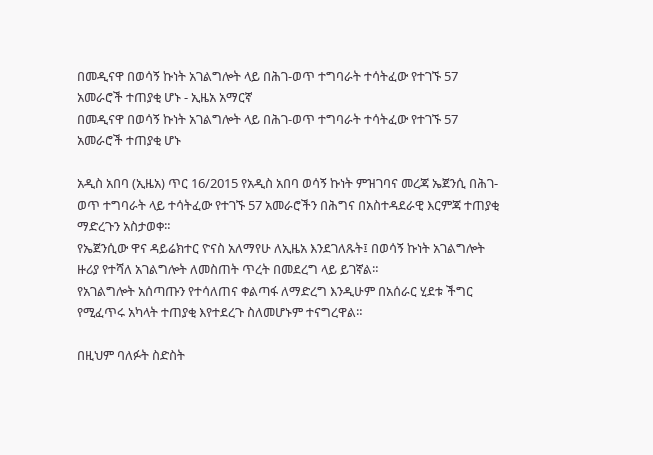በመዲናዋ በወሳኝ ኩነት አገልግሎት ላይ በሕገ-ወጥ ተግባራት ተሳትፈው የተገኙ 57 አመራሮች ተጠያቂ ሆኑ - ኢዜአ አማርኛ
በመዲናዋ በወሳኝ ኩነት አገልግሎት ላይ በሕገ-ወጥ ተግባራት ተሳትፈው የተገኙ 57 አመራሮች ተጠያቂ ሆኑ

አዲስ አበባ (ኢዜአ) ጥር 16/2015 የአዲስ አበባ ወሳኝ ኩነት ምዝገባና መረጃ ኤጀንሲ በሕገ-ወጥ ተግባራት ላይ ተሳትፈው የተገኙ 57 አመራሮችን በሕግና በአስተዳደራዊ እርምጃ ተጠያቂ ማድረጉን አስታወቀ።
የኤጀንሲው ዋና ዳይሬክተር ዮናስ አለማየሁ ለኢዜአ እንደገለጹት፤ በወሳኝ ኩነት አገልግሎት ዙሪያ የተሻለ አገልግሎት ለመስጠት ጥረት በመደረግ ላይ ይገኛል።
የአገልግሎት አሰጣጡን የተሳለጠና ቀልጣፋ ለማድረግ እንዲሁም በአሰራር ሂደቱ ችግር የሚፈጥሩ አካላት ተጠያቂ እየተደረጉ ስለመሆኑም ተናግረዋል።

በዚህም ባለፉት ስድስት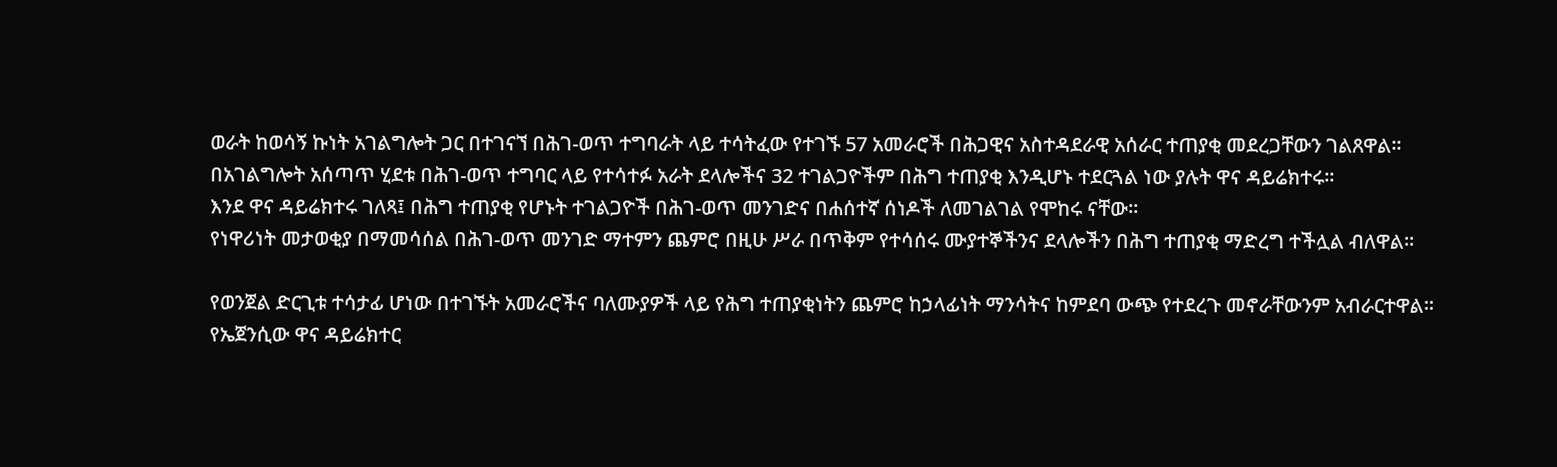ወራት ከወሳኝ ኩነት አገልግሎት ጋር በተገናኘ በሕገ-ወጥ ተግባራት ላይ ተሳትፈው የተገኙ 57 አመራሮች በሕጋዊና አስተዳደራዊ አሰራር ተጠያቂ መደረጋቸውን ገልጸዋል።
በአገልግሎት አሰጣጥ ሂደቱ በሕገ-ወጥ ተግባር ላይ የተሳተፉ አራት ደላሎችና 32 ተገልጋዮችም በሕግ ተጠያቂ እንዲሆኑ ተደርጓል ነው ያሉት ዋና ዳይሬክተሩ።
እንደ ዋና ዳይሬክተሩ ገለጻ፤ በሕግ ተጠያቂ የሆኑት ተገልጋዮች በሕገ-ወጥ መንገድና በሐሰተኛ ሰነዶች ለመገልገል የሞከሩ ናቸው።
የነዋሪነት መታወቂያ በማመሳሰል በሕገ-ወጥ መንገድ ማተምን ጨምሮ በዚሁ ሥራ በጥቅም የተሳሰሩ ሙያተኞችንና ደላሎችን በሕግ ተጠያቂ ማድረግ ተችሏል ብለዋል።

የወንጀል ድርጊቱ ተሳታፊ ሆነው በተገኙት አመራሮችና ባለሙያዎች ላይ የሕግ ተጠያቂነትን ጨምሮ ከኃላፊነት ማንሳትና ከምደባ ውጭ የተደረጉ መኖራቸውንም አብራርተዋል።
የኤጀንሲው ዋና ዳይሬክተር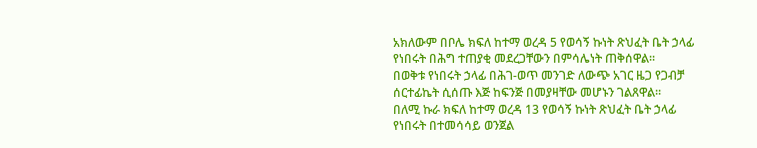አክለውም በቦሌ ክፍለ ከተማ ወረዳ 5 የወሳኝ ኩነት ጽህፈት ቤት ኃላፊ የነበሩት በሕግ ተጠያቂ መደረጋቸውን በምሳሌነት ጠቅሰዋል።
በወቅቱ የነበሩት ኃላፊ በሕገ-ወጥ መንገድ ለውጭ አገር ዜጋ የጋብቻ ሰርተፊኬት ሲሰጡ እጅ ከፍንጅ በመያዛቸው መሆኑን ገልጸዋል።
በለሚ ኩራ ክፍለ ከተማ ወረዳ 13 የወሳኝ ኩነት ጽህፈት ቤት ኃላፊ የነበሩት በተመሳሳይ ወንጀል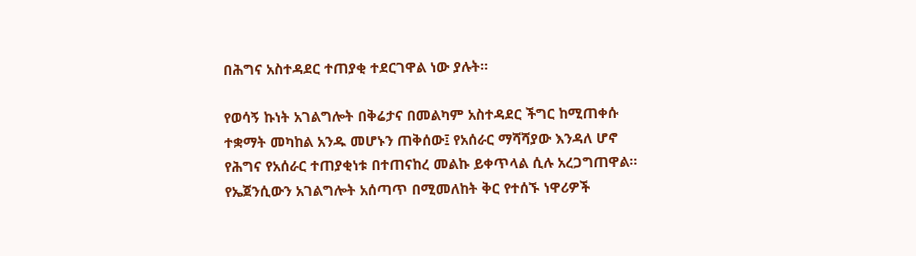በሕግና አስተዳደር ተጠያቂ ተደርገዋል ነው ያሉት።

የወሳኝ ኩነት አገልግሎት በቅሬታና በመልካም አስተዳደር ችግር ከሚጠቀሱ ተቋማት መካከል አንዱ መሆኑን ጠቅሰው፤ የአሰራር ማሻሻያው እንዳለ ሆኖ የሕግና የአሰራር ተጠያቂነቱ በተጠናከረ መልኩ ይቀጥላል ሲሉ አረጋግጠዋል።
የኤጀንሲውን አገልግሎት አሰጣጥ በሚመለከት ቅር የተሰኙ ነዋሪዎች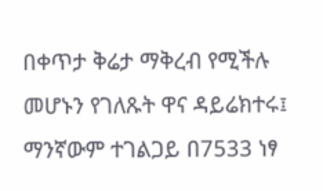በቀጥታ ቅሬታ ማቅረብ የሚችሉ መሆኑን የገለጹት ዋና ዳይሬክተሩ፤ ማንኛውም ተገልጋይ በ7533 ነፃ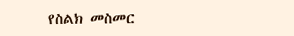የስልክ መስመር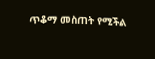ጥቆማ መስጠት የሚችል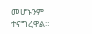መሆኑንም ተናግረዋል።